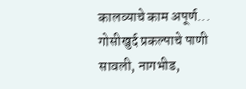कालव्याचे काम अपूर्ण... गोसीखुर्द प्रकल्पाचे पाणी सावली, नागभीड,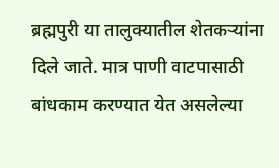ब्रह्मपुरी या तालुक्यातील शेतकऱ्यांना दिले जाते. मात्र पाणी वाटपासाठी बांधकाम करण्यात येत असलेल्या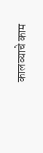कालव्याचे काम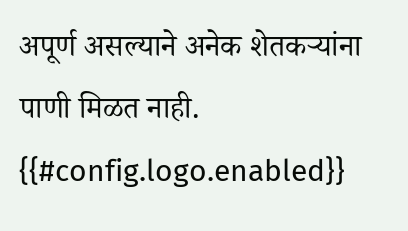अपूर्ण असल्याने अनेक शेतकऱ्यांना पाणी मिळत नाही.
{{#config.logo.enabled}}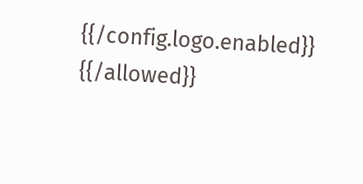{{/config.logo.enabled}}
{{/allowed}}